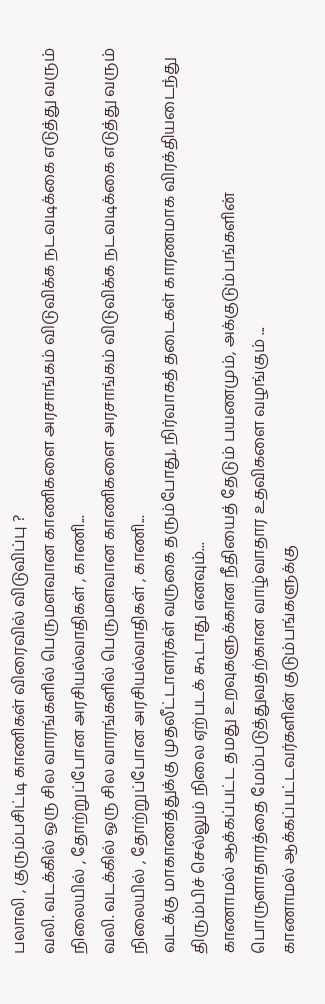பலாலி , குரும்பசிட்டி காணிகள் விரைவில் விடுவிப்பு ?
வலி. வடக்கில் ஒரு சில வாரங்களில் பெருமளவான காணிகளை அரசாங்கம் விடுவிக்க நடவடிக்கை எடுத்து வரும் நிலையில் , தோற்றுப்போன அரசியல்வாதிகள் , காணி...
வலி. வடக்கில் ஒரு சில வாரங்களில் பெருமளவான காணிகளை அரசாங்கம் விடுவிக்க நடவடிக்கை எடுத்து வரும் நிலையில் , தோற்றுப்போன அரசியல்வாதிகள் , காணி...
வடக்கு மாகாணத்துக்கு முதலீட்டாளர்கள் வருகை தரும்போது, நிர்வாகத் தடைகள் காரணமாக விரக்தியடைந்து திரும்பிச் செல்லும் நிலை ஏற்படக் கூடாது எனவும்...
காணாமல் ஆக்கப்பட்ட தமது உறவுகளுக்கான நீதியைத் தேடும் பயணமும், அக்குடும்பங்களின் பொருளாதாரத்தை மேம்படுத்துவதற்கான வாழ்வாதார உதவிகளை வழங்கும் ...
காணாமல் ஆக்கப்பட்டவர்களின் குடும்பங்களுக்கு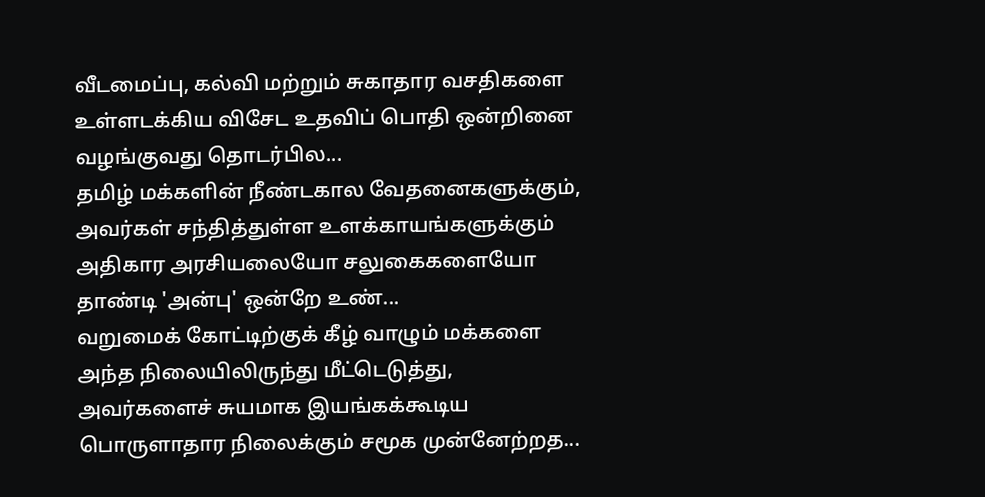வீடமைப்பு, கல்வி மற்றும் சுகாதார வசதிகளை உள்ளடக்கிய விசேட உதவிப் பொதி ஒன்றினை வழங்குவது தொடர்பில...
தமிழ் மக்களின் நீண்டகால வேதனைகளுக்கும், அவர்கள் சந்தித்துள்ள உளக்காயங்களுக்கும் அதிகார அரசியலையோ சலுகைகளையோ தாண்டி 'அன்பு' ஒன்றே உண்...
வறுமைக் கோட்டிற்குக் கீழ் வாழும் மக்களை அந்த நிலையிலிருந்து மீட்டெடுத்து, அவர்களைச் சுயமாக இயங்கக்கூடிய பொருளாதார நிலைக்கும் சமூக முன்னேற்றத...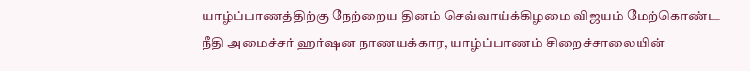யாழ்ப்பாணத்திற்கு நேற்றைய தினம் செவ்வாய்க்கிழமை விஜயம் மேற்கொண்ட நீதி அமைச்சர் ஹர்ஷன நாணயக்கார, யாழ்ப்பாணம் சிறைச்சாலையின்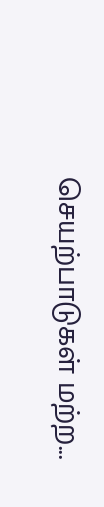செயற்பாடுகள் மற்ற...